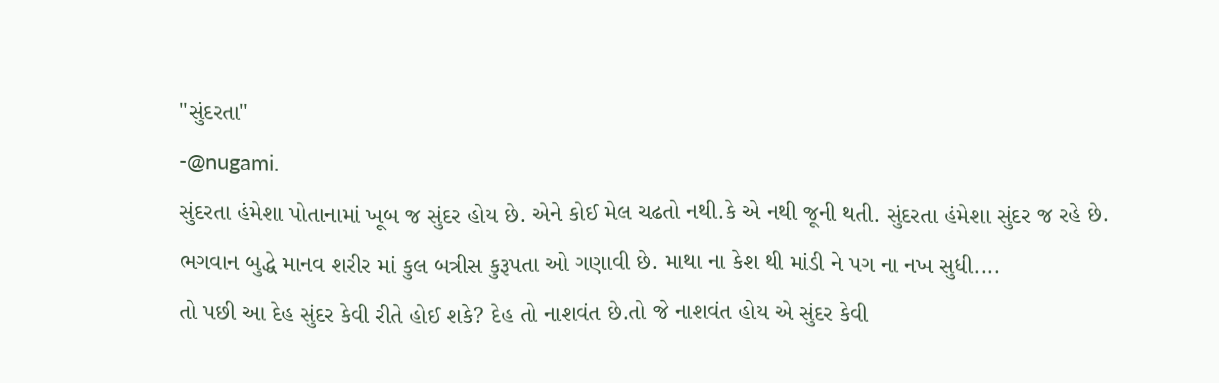"સુંદરતા"
-@nugami.
સુંદરતા હંમેશા પોતાનામાં ખૂબ જ સુંદર હોય છે. એને કોઈ મેલ ચઢતો નથી.કે એ નથી જૂની થતી. સુંદરતા હંમેશા સુંદર જ રહે છે.
ભગવાન બુદ્ધે માનવ શરીર માં કુલ બત્રીસ કુરૂપતા ઓ ગણાવી છે. માથા ના કેશ થી માંડી ને પગ ના નખ સુધી....
તો પછી આ દેહ સુંદર કેવી રીતે હોઈ શકે? દેહ તો નાશવંત છે.તો જે નાશવંત હોય એ સુંદર કેવી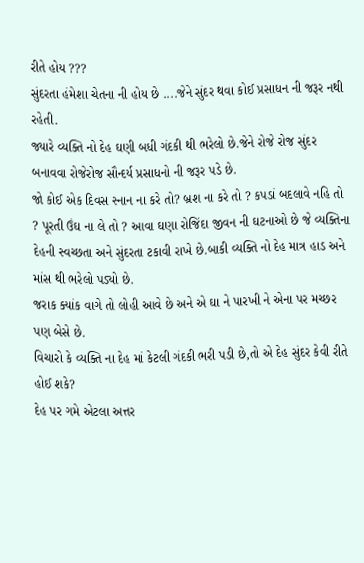રીતે હોય ???
સુંદરતા હંમેશા ચેતના ની હોય છે ....જેને સુંદર થવા કોઈ પ્રસાધન ની જરૂર નથી રહેતી.
જ્યારે વ્યક્તિ નો દેહ ઘણી બધી ગંદકી થી ભરેલો છે.જેને રોજે રોજ સુંદર બનાવવા રોજેરોજ સૌન્દર્ય પ્રસાધનો ની જરૂર પડે છે.
જો કોઈ એક દિવસ સ્નાન ના કરે તો? બ્રશ ના કરે તો ? કપડાં બદલાવે નહિ તો ? પૂરતી ઉંઘ ના લે તો ? આવા ઘણા રોજિંદા જીવન ની ઘટનાઓ છે જે વ્યક્તિના દેહની સ્વચ્છતા અને સુંદરતા ટકાવી રાખે છે.બાકી વ્યક્તિ નો દેહ માત્ર હાડ અને માંસ થી ભરેલો પડ્યો છે.
જરાક ક્યાંક વાગે તો લોહી આવે છે અને એ ઘા ને પારખી ને એના પર મચ્છર પણ બેસે છે.
વિચારો કે વ્યક્તિ ના દેહ માં કેટલી ગંદકી ભરી પડી છે,તો એ દેહ સુંદર કેવી રીતે હોઈ શકે?
દેહ પર ગમે એટલા અત્તર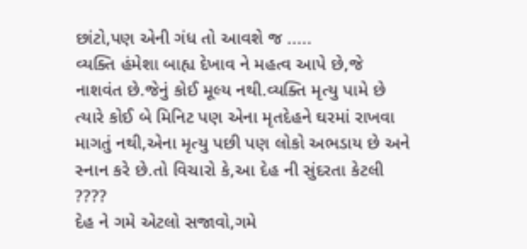છાંટો,પણ એની ગંધ તો આવશે જ .....
વ્યક્તિ હંમેશા બાહ્ય દેખાવ ને મહત્વ આપે છે,જે નાશવંત છે.જેનું કોઈ મૂલ્ય નથી.વ્યક્તિ મૃત્યુ પામે છે ત્યારે કોઈ બે મિનિટ પણ એના મૃતદેહને ઘરમાં રાખવા માગતું નથી,એના મૃત્યુ પછી પણ લોકો અભડાય છે અને સ્નાન કરે છે.તો વિચારો કે,આ દેહ ની સુંદરતા કેટલી ????
દેહ ને ગમે એટલો સજાવો,ગમે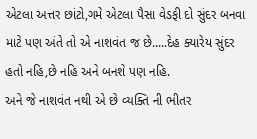એટલા અત્તર છાંટો,ગમે એટલા પૈસા વેડફી દો સુંદર બનવા માટે પણ અંતે તો એ નાશવંત જ છે.....દેહ ક્યારેય સુંદર હતો નહિ,છે નહિ અને બનશે પણ નહિ.
અને જે નાશવંત નથી એ છે વ્યક્તિ ની ભીતર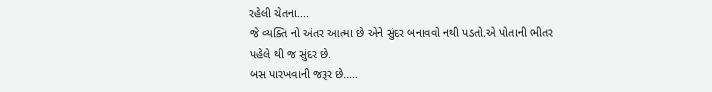રહેલી ચેતના....
જે વ્યક્તિ નો અંતર આત્મા છે એને સુંદર બનાવવો નથી પડતો.એ પોતાની ભીતર પહેલે થી જ સુંદર છે.
બસ પારખવાની જરૂર છે.....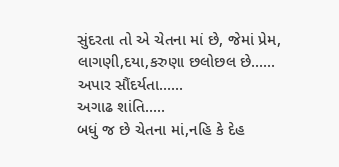સુંદરતા તો એ ચેતના માં છે, જેમાં પ્રેમ, લાગણી,દયા,કરુણા છલોછલ છે......
અપાર સૌંદર્યતા......
અગાઢ શાંતિ.....
બધું જ છે ચેતના માં,નહિ કે દેહ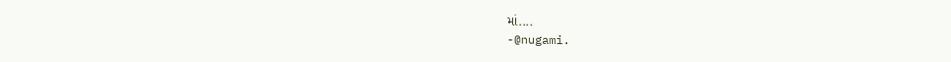માં....
-@nugami.